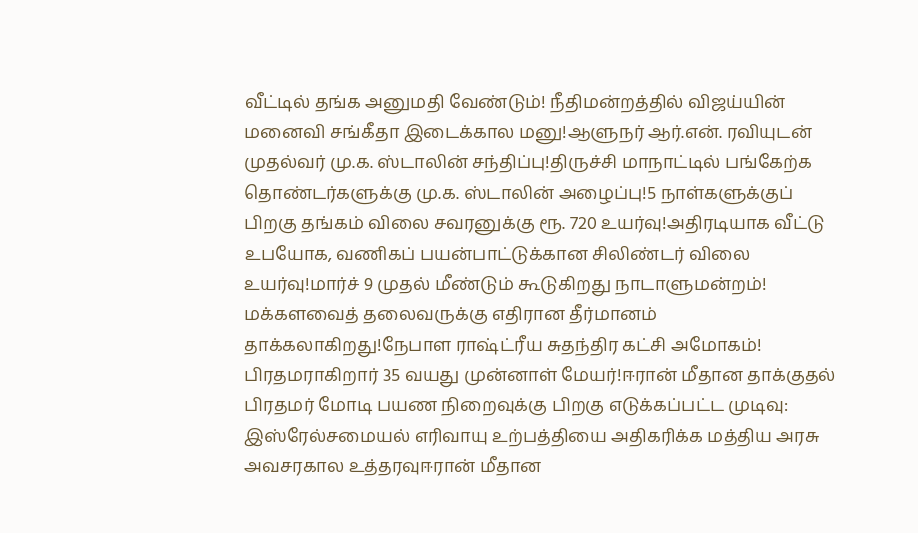வீட்டில் தங்க அனுமதி வேண்டும்! நீதிமன்றத்தில் விஜய்யின் மனைவி சங்கீதா இடைக்கால மனு!ஆளுநர் ஆர்.என். ரவியுடன் முதல்வர் மு.க. ஸ்டாலின் சந்திப்பு!திருச்சி மாநாட்டில் பங்கேற்க தொண்டர்களுக்கு மு.க. ஸ்டாலின் அழைப்பு!5 நாள்களுக்குப் பிறகு தங்கம் விலை சவரனுக்கு ரூ. 720 உயர்வு!அதிரடியாக வீட்டு உபயோக, வணிகப் பயன்பாட்டுக்கான சிலிண்டர் விலை உயர்வு!மார்ச் 9 முதல் மீண்டும் கூடுகிறது நாடாளுமன்றம்! மக்களவைத் தலைவருக்கு எதிரான தீர்மானம் தாக்கலாகிறது!நேபாள ராஷ்ட்ரீய சுதந்திர கட்சி அமோகம்! பிரதமராகிறார் 35 வயது முன்னாள் மேயர்!ஈரான் மீதான தாக்குதல் பிரதமர் மோடி பயண நிறைவுக்கு பிறகு எடுக்கப்பட்ட முடிவு: இஸ்ரேல்சமையல் எரிவாயு உற்பத்தியை அதிகரிக்க மத்திய அரசு அவசரகால உத்தரவுஈரான் மீதான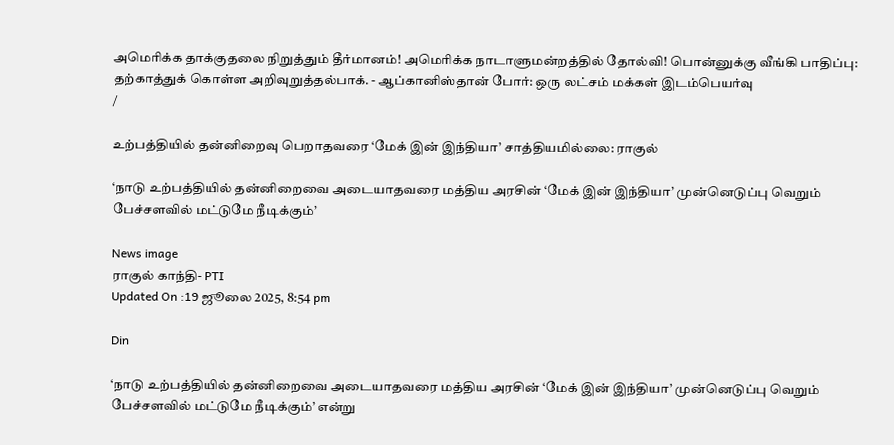அமெரிக்க தாக்குதலை நிறுத்தும் தீர்மானம்! அமெரிக்க நாடாளுமன்றத்தில் தோல்வி! பொன்னுக்கு வீங்கி பாதிப்பு: தற்காத்துக் கொள்ள அறிவுறுத்தல்பாக். - ஆப்கானிஸ்தான் போர்: ஒரு லட்சம் மக்கள் இடம்பெயர்வு
/

உற்பத்தியில் தன்னிறைவு பெறாதவரை ‘மேக் இன் இந்தியா’ சாத்தியமில்லை: ராகுல்

‘நாடு உற்பத்தியில் தன்னிறைவை அடையாதவரை மத்திய அரசின் ‘மேக் இன் இந்தியா’ முன்னெடுப்பு வெறும் பேச்சளவில் மட்டுமே நீடிக்கும்’

News image
ராகுல் காந்தி- PTI
Updated On :19 ஜூலை 2025, 8:54 pm

Din

‘நாடு உற்பத்தியில் தன்னிறைவை அடையாதவரை மத்திய அரசின் ‘மேக் இன் இந்தியா’ முன்னெடுப்பு வெறும் பேச்சளவில் மட்டுமே நீடிக்கும்’ என்று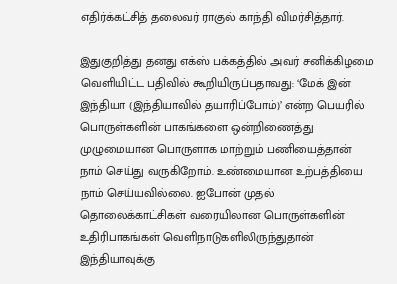எதிர்க்கட்சித் தலைவர் ராகுல் காந்தி விமர்சித்தார்.

இதுகுறித்து தனது எக்ஸ் பக்கத்தில் அவர் சனிக்கிழமை வெளியிட்ட பதிவில் கூறியிருப்பதாவது: ‘மேக் இன் இந்தியா (இந்தியாவில் தயாரிப்போம்)’ என்ற பெயரில் பொருள்களின் பாகங்களை ஒன்றிணைத்து முழுமையான பொருளாக மாற்றும் பணியைத்தான் நாம் செய்து வருகிறோம். உண்மையான உற்பத்தியை நாம் செய்யவில்லை. ஐபோன் முதல் தொலைக்காட்சிகள் வரையிலான பொருள்களின் உதிரிபாகங்கள் வெளிநாடுகளிலிருந்துதான் இந்தியாவுக்கு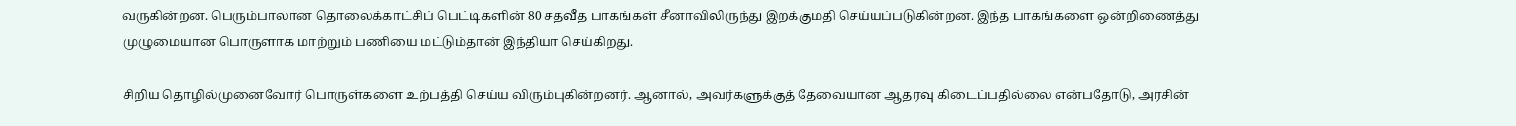வருகின்றன. பெரும்பாலான தொலைக்காட்சிப் பெட்டிகளின் 80 சதவீத பாகங்கள் சீனாவிலிருந்து இறக்குமதி செய்யப்படுகின்றன. இந்த பாகங்களை ஒன்றிணைத்து முழுமையான பொருளாக மாற்றும் பணியை மட்டும்தான் இந்தியா செய்கிறது.

சிறிய தொழில்முனைவோர் பொருள்களை உற்பத்தி செய்ய விரும்புகின்றனர். ஆனால், அவர்களுக்குத் தேவையான ஆதரவு கிடைப்பதில்லை என்பதோடு, அரசின்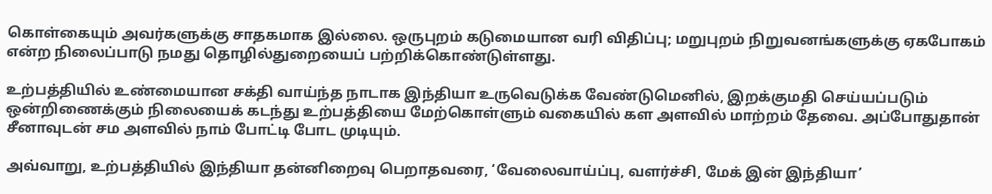கொள்கையும் அவர்களுக்கு சாதகமாக இல்லை. ஒருபுறம் கடுமையான வரி விதிப்பு; மறுபுறம் நிறுவனங்களுக்கு ஏகபோகம் என்ற நிலைப்பாடு நமது தொழில்துறையைப் பற்றிக்கொண்டுள்ளது.

உற்பத்தியில் உண்மையான சக்தி வாய்ந்த நாடாக இந்தியா உருவெடுக்க வேண்டுமெனில், இறக்குமதி செய்யப்படும் ஒன்றிணைக்கும் நிலையைக் கடந்து உற்பத்தியை மேற்கொள்ளும் வகையில் கள அளவில் மாற்றம் தேவை. அப்போதுதான் சீனாவுடன் சம அளவில் நாம் போட்டி போட முடியும்.

அவ்வாறு, உற்பத்தியில் இந்தியா தன்னிறைவு பெறாதவரை, ‘வேலைவாய்ப்பு, வளர்ச்சி, மேக் இன் இந்தியா’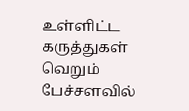உள்ளிட்ட கருத்துகள் வெறும் பேச்சளவில்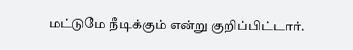மட்டுமே நீடிக்கும் என்று குறிப்பிட்டார்.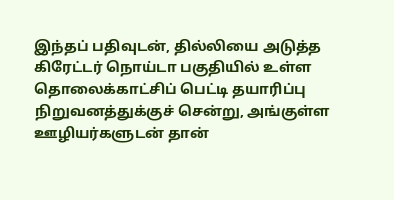இந்தப் பதிவுடன், தில்லியை அடுத்த கிரேட்டர் நொய்டா பகுதியில் உள்ள தொலைக்காட்சிப் பெட்டி தயாரிப்பு நிறுவனத்துக்குச் சென்று, அங்குள்ள ஊழியர்களுடன் தான்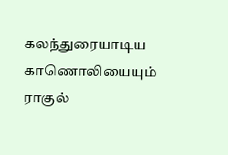கலந்துரையாடிய காணொலியையும் ராகுல்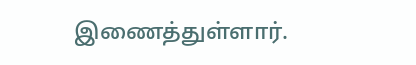இணைத்துள்ளார்.